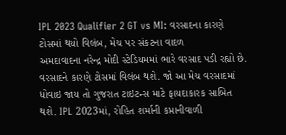IPL 2023 Qualifier 2 GT vs MI: વરસાદના કારણે ટોસમાં થયો વિલંબ, મેચ પર સંકટના વાદળ
અમદાવાદના નરેન્દ્ર મોદી સ્ટેડિયમમાં ભારે વરસાદ પડી રહ્યો છે. વરસાદને કારણે ટોસમાં વિલંબ થશે. જો આ મેચ વરસાદમાં ધોવાઇ જાય તો ગુજરાત ટાઇટન્સ માટે ફાયદાકારક સાબિત થશે. IPL 2023માં, રોહિત શર્માની કપ્તાનીવાળી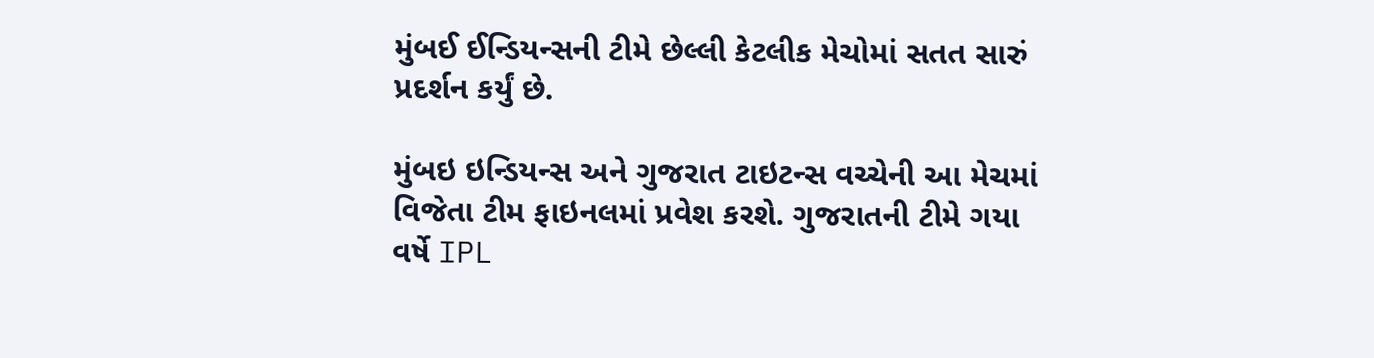મુંબઈ ઈન્ડિયન્સની ટીમે છેલ્લી કેટલીક મેચોમાં સતત સારું પ્રદર્શન કર્યું છે.

મુંબઇ ઇન્ડિયન્સ અને ગુજરાત ટાઇટન્સ વચ્ચેની આ મેચમાં વિજેતા ટીમ ફાઇનલમાં પ્રવેશ કરશે. ગુજરાતની ટીમે ગયા વર્ષે IPL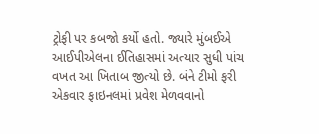ટ્રોફી પર કબજો કર્યો હતો. જ્યારે મુંબઈએ આઈપીએલના ઈતિહાસમાં અત્યાર સુધી પાંચ વખત આ ખિતાબ જીત્યો છે. બંને ટીમો ફરી એકવાર ફાઇનલમાં પ્રવેશ મેળવવાનો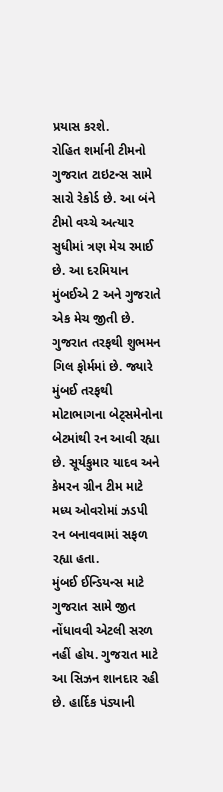પ્રયાસ કરશે.
રોહિત શર્માની ટીમનો ગુજરાત ટાઇટન્સ સામે સારો રેકોર્ડ છે. આ બંને ટીમો વચ્ચે અત્યાર સુધીમાં ત્રણ મેચ રમાઈ છે. આ દરમિયાન મુંબઈએ 2 અને ગુજરાતે એક મેચ જીતી છે. ગુજરાત તરફથી શુભમન ગિલ ફોર્મમાં છે. જ્યારે મુંબઈ તરફથી મોટાભાગના બેટ્સમેનોના બેટમાંથી રન આવી રહ્યા છે. સૂર્યકુમાર યાદવ અને કેમરન ગ્રીન ટીમ માટે મધ્ય ઓવરોમાં ઝડપી રન બનાવવામાં સફળ રહ્યા હતા.
મુંબઈ ઈન્ડિયન્સ માટે ગુજરાત સામે જીત નોંધાવવી એટલી સરળ નહીં હોય. ગુજરાત માટે આ સિઝન શાનદાર રહી છે. હાર્દિક પંડ્યાની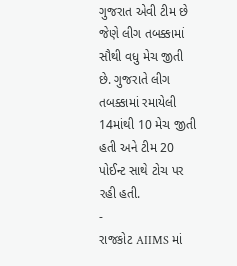ગુજરાત એવી ટીમ છે જેણે લીગ તબક્કામાં સૌથી વધુ મેચ જીતી છે. ગુજરાતે લીગ તબક્કામાં રમાયેલી 14માંથી 10 મેચ જીતી હતી અને ટીમ 20 પોઈન્ટ સાથે ટોચ પર રહી હતી.
-
રાજકોટ AIIMS માં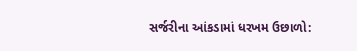સર્જરીના આંકડામાં ધરખમ ઉછાળો: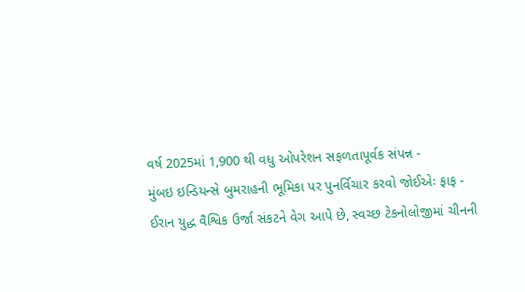વર્ષ 2025માં 1,900 થી વધુ ઓપરેશન સફળતાપૂર્વક સંપન્ન -
મુંબઇ ઇન્ડિયન્સે બુમરાહની ભૂમિકા પર પુનર્વિચાર કરવો જોઈએઃ ફાફ -
ઈરાન યુદ્ધ વૈશ્વિક ઉર્જા સંકટને વેગ આપે છે, સ્વચ્છ ટેકનોલોજીમાં ચીનની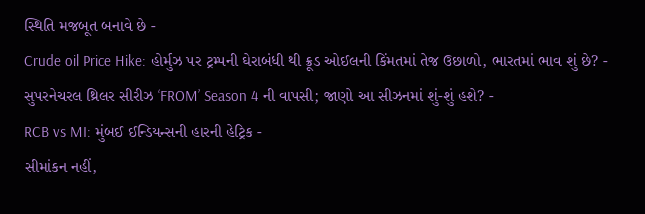સ્થિતિ મજબૂત બનાવે છે -
Crude oil Price Hike: હોર્મુઝ પર ટ્રમ્પની ઘેરાબંધી થી ક્રૂડ ઓઈલની કિંમતમાં તેજ ઉછાળો, ભારતમાં ભાવ શું છે? -
સુપરનેચરલ થ્રિલર સીરીઝ ‘FROM’ Season 4 ની વાપસી; જાણો આ સીઝનમાં શું-શું હશે? -
RCB vs MI: મુંબઈ ઈન્ડિયન્સની હારની હેટ્રિક -
સીમાંકન નહીં,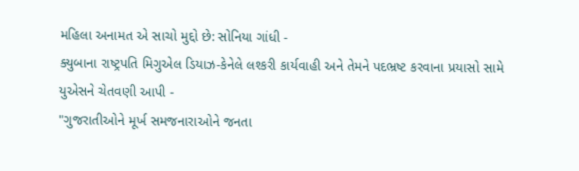મહિલા અનામત એ સાચો મુદ્દો છે: સોનિયા ગાંધી -
ક્યુબાના રાષ્ટ્રપતિ મિગુએલ ડિયાઝ-કેનેલે લશ્કરી કાર્યવાહી અને તેમને પદભ્રષ્ટ કરવાના પ્રયાસો સામે યુએસને ચેતવણી આપી -
"ગુજરાતીઓને મૂર્ખ સમજનારાઓને જનતા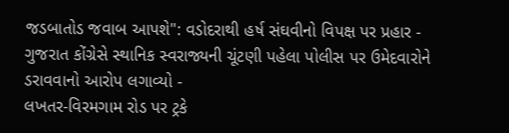જડબાતોડ જવાબ આપશે": વડોદરાથી હર્ષ સંઘવીનો વિપક્ષ પર પ્રહાર -
ગુજરાત કોંગ્રેસે સ્થાનિક સ્વરાજ્યની ચૂંટણી પહેલા પોલીસ પર ઉમેદવારોને ડરાવવાનો આરોપ લગાવ્યો -
લખતર-વિરમગામ રોડ પર ટ્રકે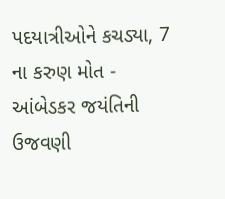પદયાત્રીઓને કચડ્યા, 7 ના કરુણ મોત -
આંબેડકર જયંતિની ઉજવણી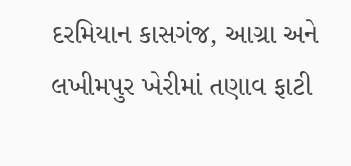દરમિયાન કાસગંજ, આગ્રા અને લખીમપુર ખેરીમાં તણાવ ફાટી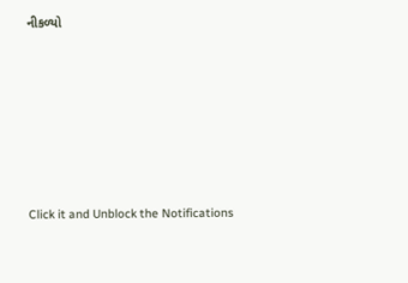નીકળ્યો










Click it and Unblock the Notifications